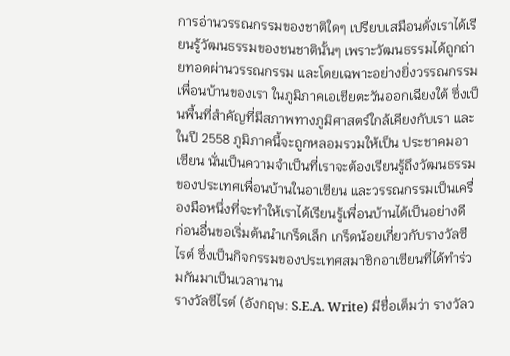การอ่านวรรณกรรมของชาติใดๆ เปรียบเสมือนดั่งเราได้เรียนรู้วัฒนธรรมของชนชาตินั้นๆ เพราะวัฒนธรรมได้ถูกถ่ายทอดผ่านวรรณกรรม และโดยเฉพาะอย่างยิ่งวรรณกรรมเพื่อนบ้านของเรา ในภูมิภาคเอเชียตะวันออกเฉียงใต้ ซึ่งเป็นพื้นที่สำคัญที่มีสภาพทางภูมิศาสตร์ใกล้เคียงกับเรา และในปี 2558 ภูมิภาคนี้จะถูกหลอมรวมให้เป็น ประชาคมอาเซียน นั่นเป็นความจำเป็นที่เราจะต้องเรียนรู้ถึงวัฒนธรรมของประเทศเพื่อนบ้านในอาเซียน และวรรณกรรมเป็นเครื่องมือหนึ่งที่จะทำให้เราได้เรียนรู้เพื่อนบ้านได้เป็นอย่างดี
ก่อนอื่นขอเริ่มต้นนำเกร็ดเล็ก เกร็ดน้อยเกี่ยวกับรางวัลซีไรต์ ซึ่งเป็นกิจกรรมของประเทศสมาชิกอาเซียนที่ได้ทำร่วมกันมาเป็นเวลานาน
รางวัลซีไรต์ (อังกฤษ: S.E.A. Write) มีชื่อเต็มว่า รางวัลว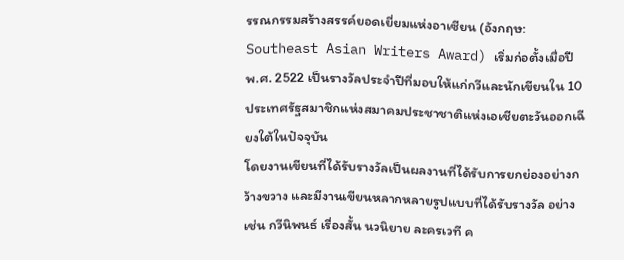รรณกรรมสร้างสรรค์ยอดเยี่ยมแห่งอาเซียน (อังกฤษ: Southeast Asian Writers Award) เริ่มก่อตั้งเมื่อปี พ.ศ. 2522 เป็นรางวัลประจำปีที่มอบให้แก่กวีและนักเขียนใน 10 ประเทศรัฐสมาชิกแห่งสมาคมประชาชาติแห่งเอเชียตะวันออกเฉียงใต้ในปัจจุบัน
โดยงานเขียนที่ได้รับรางวัลเป็นผลงานที่ได้รับการยกย่องอย่างกว้างขวาง และมีงานเขียนหลากหลายรูปแบบที่ได้รับรางวัล อย่างเช่น กวีนิพนธ์ เรื่องสั้น นวนิยาย ละครเวที ค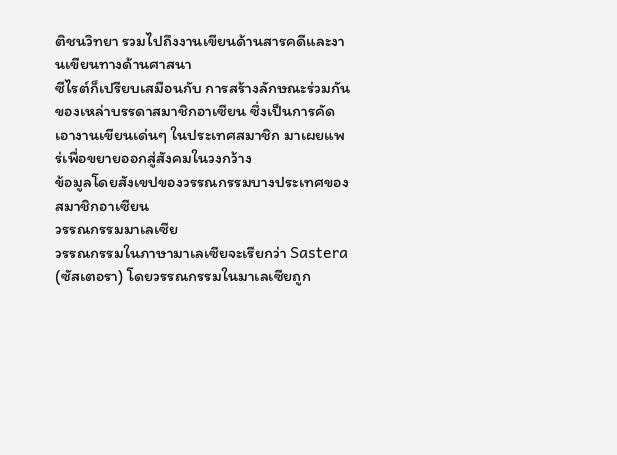ติชนวิทยา รวมไปถึงงานเขียนด้านสารคดีและงานเขียนทางด้านศาสนา
ซีไรต์ก็เปรียบเสมือนกับ การสร้างลักษณะร่วมกันของเหล่าบรรดาสมาชิกอาเซียน ซึ่งเป็นการคัดเอางานเขียนเด่นๆ ในประเทศสมาชิก มาเผยแพร่เพื่อขยายออกสู่สังคมในวงกว้าง
ข้อมูลโดยสังเขปของวรรณกรรมบางประเทศของสมาชิกอาเซียน
วรรณกรรมมาเลเซีย
วรรณกรรมในภาษามาเลเซียจะเรียกว่า Sastera (ซัสเตอรา) โดยวรรณกรรมในมาเลเซียถูก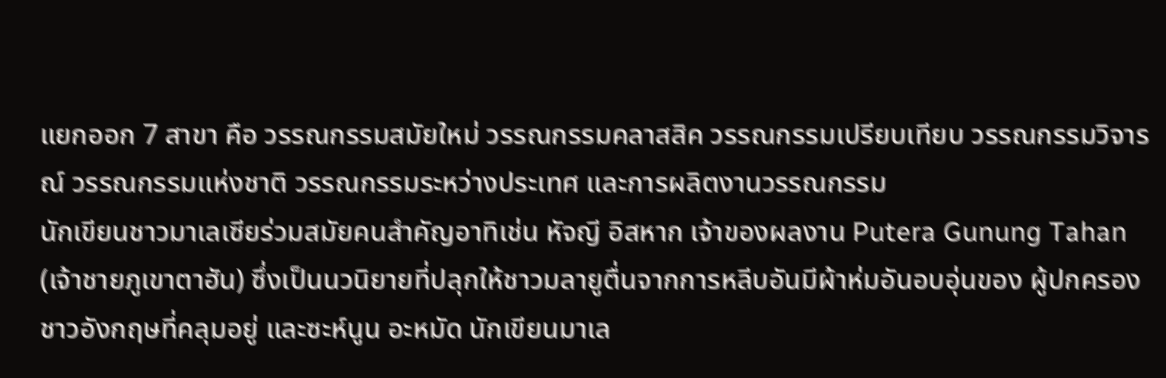แยกออก 7 สาขา คือ วรรณกรรมสมัยใหม่ วรรณกรรมคลาสสิค วรรณกรรมเปรียบเทียบ วรรณกรรมวิจารณ์ วรรณกรรมแห่งชาติ วรรณกรรมระหว่างประเทศ และการผลิตงานวรรณกรรม
นักเขียนชาวมาเลเซียร่วมสมัยคนสำคัญอาทิเช่น หัจญี อิสหาก เจ้าของผลงาน Putera Gunung Tahan (เจ้าชายภูเขาตาฮัน) ซึ่งเป็นนวนิยายที่ปลุกให้ชาวมลายูตื่นจากการหลีบอันมีผ้าห่มอันอบอุ่นของ ผู้ปกครองชาวอังกฤษที่คลุมอยู่ และซะห์นูน อะหมัด นักเขียนมาเล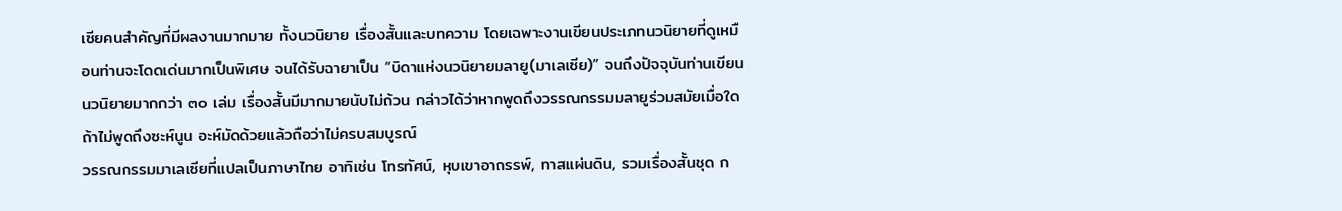เซียคนสำคัญที่มีผลงานมากมาย ทั้งนวนิยาย เรื่องสั้นและบทความ โดยเฉพาะงานเขียนประเภทนวนิยายที่ดูเหมือนท่านจะโดดเด่นมากเป็นพิเศษ จนได้รับฉายาเป็น “บิดาแห่งนวนิยายมลายู(มาเลเซีย)” จนถึงปัจจุบันท่านเขียนนวนิยายมากกว่า ๓๐ เล่ม เรื่องสั้นมีมากมายนับไม่ถ้วน กล่าวได้ว่าหากพูดถึงวรรณกรรมมลายูร่วมสมัยเมื่อใด ถ้าไม่พูดถึงซะห์นูน อะห์มัดด้วยแล้วถือว่าไม่ครบสมบูรณ์
วรรณกรรมมาเลเซียที่แปลเป็นภาษาไทย อาทิเช่น โทรทัศน์, หุบเขาอาถรรพ์, ทาสแผ่นดิน, รวมเรื่องสั้นชุด ก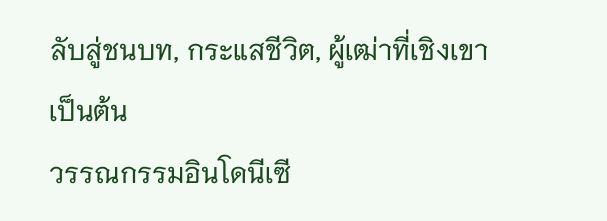ลับสู่ชนบท, กระแสชีวิต, ผู้เฒ่าที่เชิงเขา เป็นต้น
วรรณกรรมอินโดนีเซี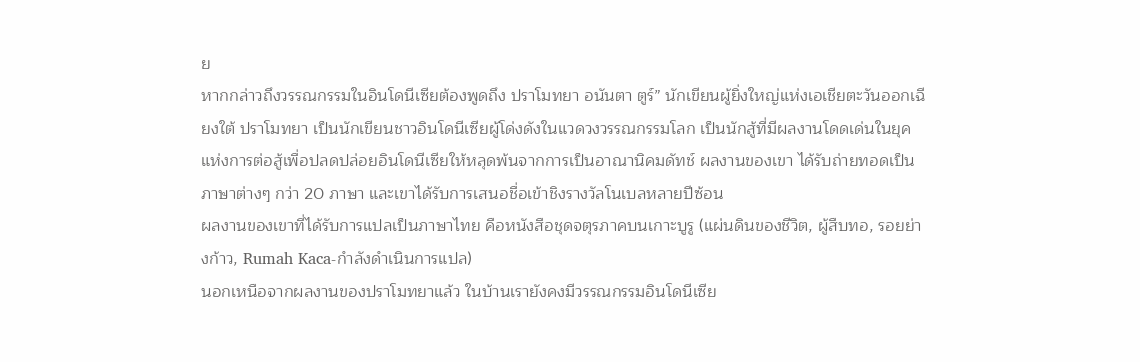ย
หากกล่าวถึงวรรณกรรมในอินโดนีเซียต้องพูดถึง ปราโมทยา อนันตา ตูร์” นักเขียนผู้ยิ่งใหญ่แห่งเอเชียตะวันออกเฉียงใต้ ปราโมทยา เป็นนักเขียนชาวอินโดนีเซียผู้โด่งดังในแวดวงวรรณกรรมโลก เป็นนักสู้ที่มีผลงานโดดเด่นในยุคแห่งการต่อสู้เพื่อปลดปล่อยอินโดนีเซียให้หลุดพ้นจากการเป็นอาณานิคมดัทช์ ผลงานของเขา ได้รับถ่ายทอดเป็นภาษาต่างๆ กว่า 20 ภาษา และเขาได้รับการเสนอชื่อเข้าชิงรางวัลโนเบลหลายปีซ้อน
ผลงานของเขาที่ได้รับการแปลเป็นภาษาไทย คือหนังสือชุดจตุรภาคบนเกาะบูรู (แผ่นดินของชีวิต, ผู้สืบทอ, รอยย่างก้าว, Rumah Kaca-กำลังดำเนินการแปล)
นอกเหนือจากผลงานของปราโมทยาแล้ว ในบ้านเรายังคงมีวรรณกรรมอินโดนีเซีย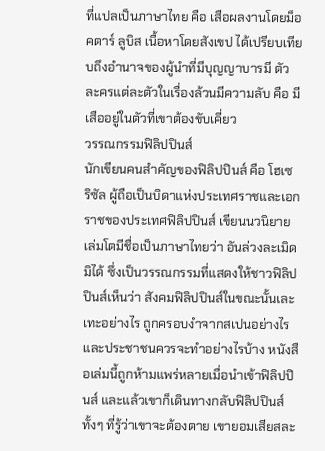ที่แปลเป็นภาษาไทย คือ เสือผลงานโดยม็อคตาร์ ลูบิส เนื้อหาโดยสังเขป ได้เปรียบเทียบถึงอำนาจของผู้นำที่มีบุญญาบารมี ตัวละครแต่ละตัวในเรื่องล้วนมีความลับ คือ มีเสืออยู่ในตัวที่เขาต้องขับเคี่ยว
วรรณกรรมฟิลิปปินส์
นักเขียนคนสำคัญของฟิลิปปินส์ คือ โฮเซ ริซัล ผู้ถือเป็นบิดาแห่งประเทศราชและเอกราชของประเทศฟิลิปปินส์ เขียนนวนิยายเล่มโตมีชื่อเป็นภาษาไทยว่า อันล่วงละเมิดมิได้ ซึ่งเป็นวรรณกรรมที่แสดงให้ชาวฟิลิปปินส์เห็นว่า สังคมฟิลิปปินส์ในขณะนั้นเละเทะอย่างไร ถูกครอบงำจากสเปนอย่างไร และประชาชนควรจะทำอย่างไรบ้าง หนังสือเล่มนี้ถูกห้ามแพร่หลายเมื่อนำเข้าฟิลิปปินส์ และแล้วเขาก็เดินทางกลับฟิลิปปินส์ทั้งๆ ที่รู้ว่าเขาจะต้องตาย เขายอมเสียสละ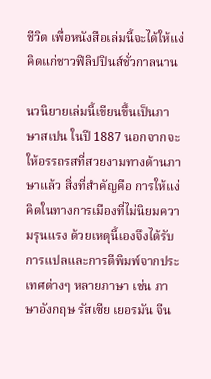ชีวิต เพื่อหนังสือเล่มนี้จะได้ให้แง่คิดแก่ชาวฟิลิปปินส์ชั่วกาลนาน

นวนิยายเล่มนี้เขียนขึ้นเป็นภาษาสเปน ในปี 1887 นอกจากจะให้อรรถรสที่สวยงามทางด้านภาษาแล้ว สิ่งที่สำคัญคือ การให้แง่คิดในทางการเมืองที่ไม่นิยมความรุนแรง ด้วยเหตุนี้เองจึงได้รับการแปลและการตีพิมพ์จากประเทศต่างๆ หลายภาษา เช่น ภาษาอังกฤษ รัสเซีย เยอรมัน จีน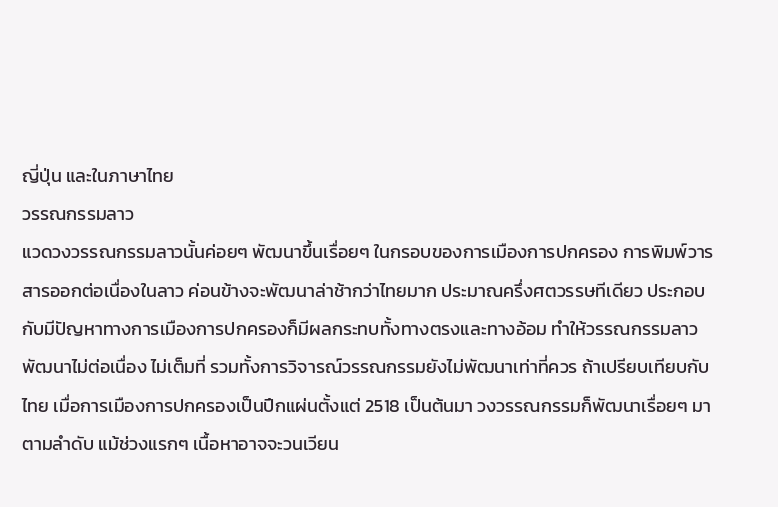ญี่ปุ่น และในภาษาไทย
วรรณกรรมลาว
แวดวงวรรณกรรมลาวนั้นค่อยๆ พัฒนาขึ้นเรื่อยๆ ในกรอบของการเมืองการปกครอง การพิมพ์วารสารออกต่อเนื่องในลาว ค่อนข้างจะพัฒนาล่าช้ากว่าไทยมาก ประมาณครึ่งศตวรรษทีเดียว ประกอบกับมีปัญหาทางการเมืองการปกครองก็มีผลกระทบทั้งทางตรงและทางอ้อม ทำให้วรรณกรรมลาวพัฒนาไม่ต่อเนื่อง ไม่เต็มที่ รวมทั้งการวิจารณ์วรรณกรรมยังไม่พัฒนาเท่าที่ควร ถ้าเปรียบเทียบกับไทย เมื่อการเมืองการปกครองเป็นปึกแผ่นตั้งแต่ 2518 เป็นต้นมา วงวรรณกรรมก็พัฒนาเรื่อยๆ มาตามลำดับ แม้ช่วงแรกๆ เนื้อหาอาจจะวนเวียน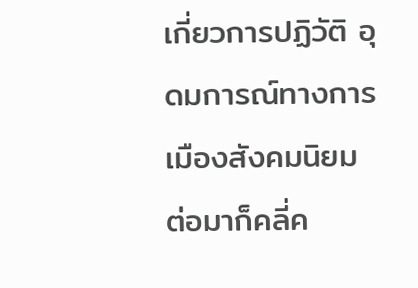เกี่ยวการปฏิวัติ อุดมการณ์ทางการเมืองสังคมนิยม ต่อมาก็คลี่ค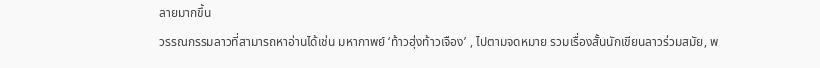ลายมากขึ้น
วรรณกรรมลาวที่สามารถหาอ่านได้เช่น มหากาพย์ ‘ท้าวฮุ่งท้าวเจือง’ , ไปตามจดหมาย รวมเรื่องสั้นนักเขียนลาวร่วมสมัย, พ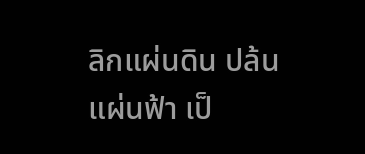ลิกแผ่นดิน ปล้นแผ่นฟ้า เป็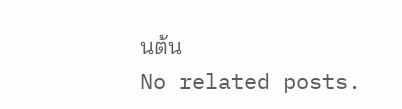นต้น
No related posts.